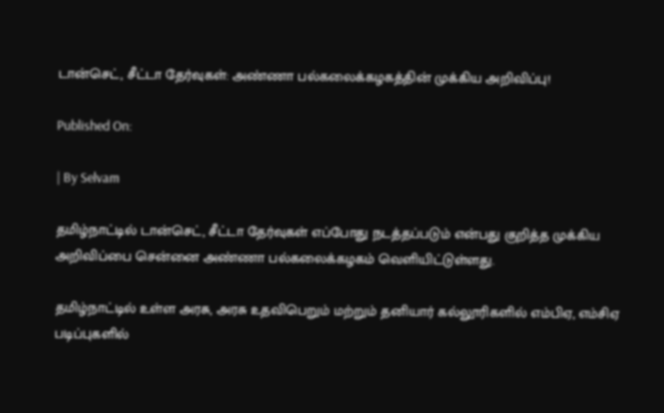டான்செட், சீட்டா தேர்வுகள்: அண்ணா பல்கலைக்கழகத்தின் முக்கிய அறிவிப்பு!

Published On:

| By Selvam

தமிழ்நாட்டில் டான்செட், சீட்டா தேர்வுகள் எப்போது நடத்தப்படும் என்பது குறித்த முக்கிய அறிவிப்பை சென்னை அண்ணா பல்கலைக்கழகம் வெளியிட்டுள்ளது.

தமிழ்நாட்டில் உள்ள அரசு, அரசு உதவிபெறும் மற்றும் தனியார் கல்லூரிகளில் எம்பிஏ, எம்சிஏ படிப்புகளில்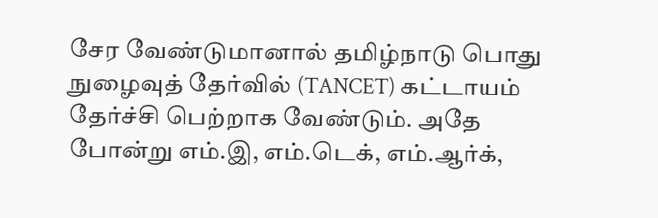சேர வேண்டுமானால் தமிழ்நாடு பொது நுழைவுத் தேர்வில் (TANCET) கட்டாயம் தேர்ச்சி பெற்றாக வேண்டும். அதே போன்று எம்.இ, எம்.டெக், எம்.ஆர்க்,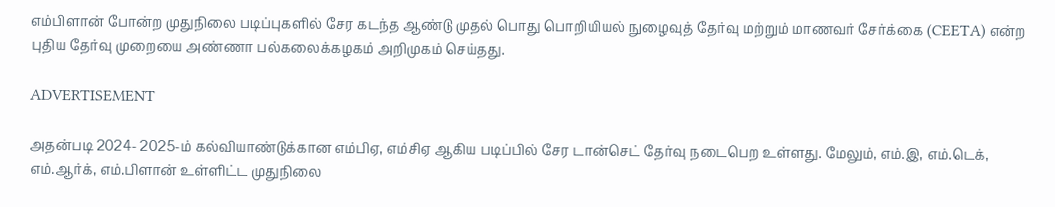எம்பிளான் போன்ற முதுநிலை படிப்புகளில் சேர கடந்த ஆண்டு முதல் பொது பொறியியல் நுழைவுத் தேர்வு மற்றும் மாணவர் சேர்க்கை (CEETA) என்ற புதிய தேர்வு முறையை அண்ணா பல்கலைக்கழகம் அறிமுகம் செய்தது.

ADVERTISEMENT

அதன்படி 2024- 2025-ம் கல்வியாண்டுக்கான எம்பிஏ, எம்சிஏ ஆகிய படிப்பில் சேர டான்செட் தேர்வு நடைபெற உள்ளது. மேலும், எம்.இ, எம்.டெக், எம்.ஆர்க், எம்.பிளான் உள்ளிட்ட முதுநிலை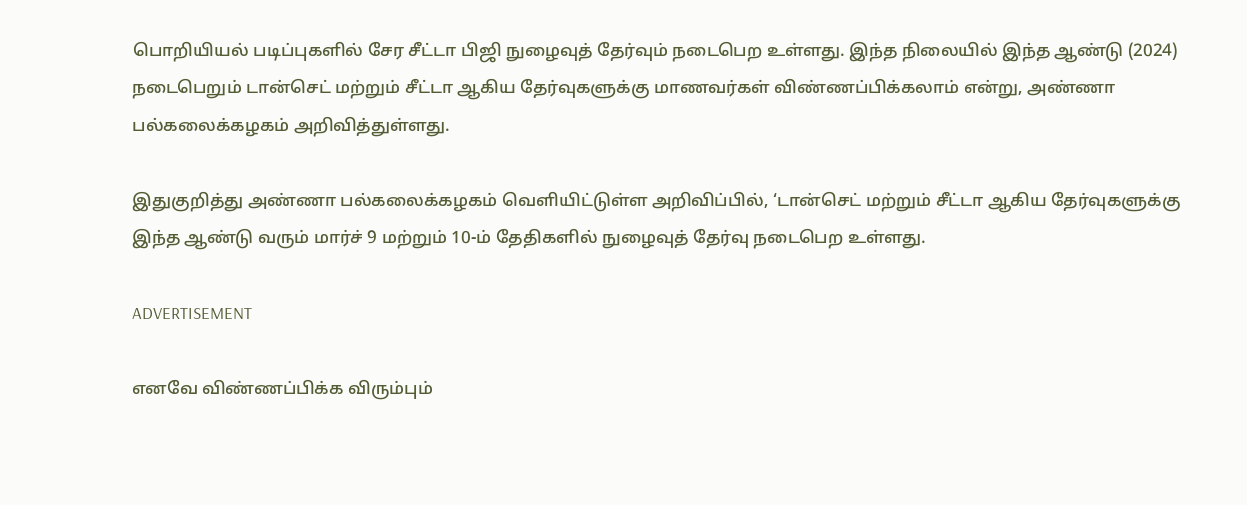பொறியியல் படிப்புகளில் சேர சீட்டா பிஜி நுழைவுத் தேர்வும் நடைபெற உள்ளது. இந்த நிலையில் இந்த ஆண்டு (2024) நடைபெறும் டான்செட் மற்றும் சீட்டா ஆகிய தேர்வுகளுக்கு மாணவர்கள் விண்ணப்பிக்கலாம் என்று, அண்ணா பல்கலைக்கழகம் அறிவித்துள்ளது.

இதுகுறித்து அண்ணா பல்கலைக்கழகம் வெளியிட்டுள்ள அறிவிப்பில், ‘டான்செட் மற்றும் சீட்டா ஆகிய தேர்வுகளுக்கு இந்த ஆண்டு வரும் மார்ச் 9 மற்றும் 10-ம் தேதிகளில் நுழைவுத் தேர்வு நடைபெற உள்ளது.

ADVERTISEMENT

எனவே விண்ணப்பிக்க விரும்பும்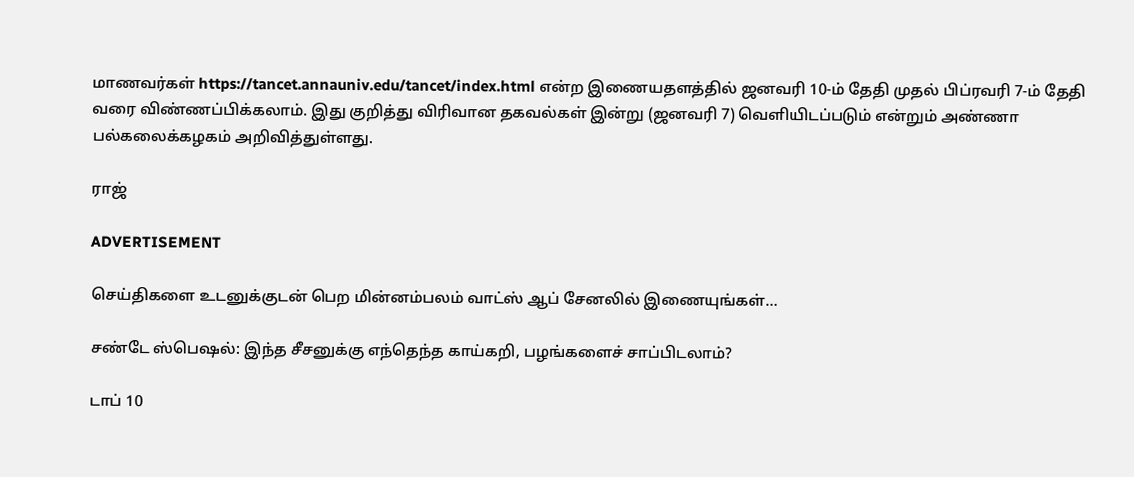மாணவர்கள் https://tancet.annauniv.edu/tancet/index.html என்ற இணையதளத்தில் ஜனவரி 10-ம் தேதி முதல் பிப்ரவரி 7-ம் தேதி வரை விண்ணப்பிக்கலாம். இது குறித்து விரிவான தகவல்கள் இன்று (ஜனவரி 7) வெளியிடப்படும் என்றும் அண்ணா பல்கலைக்கழகம் அறிவித்துள்ளது.

ராஜ்

ADVERTISEMENT

செய்திகளை உடனுக்குடன் பெற மின்னம்பலம் வாட்ஸ் ஆப் சேனலில் இணையுங்கள்…

சண்டே ஸ்பெஷல்: இந்த சீசனுக்கு எந்தெந்த காய்கறி, பழங்களைச் சாப்பிடலாம்?

டாப் 10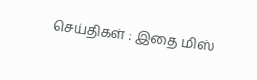செய்திகள் : இதை மிஸ்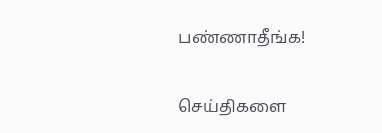பண்ணாதீங்க!

செய்திகளை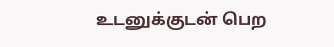உடனுக்குடன் பெற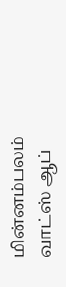மின்னம்பலம் வாட்ஸ் ஆப்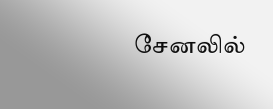சேனலில்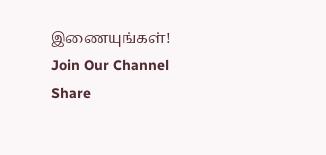இணையுங்கள்!
Join Our Channel
Share